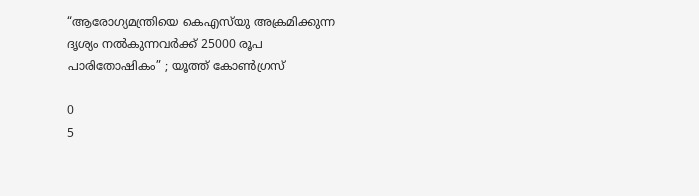“ആരോഗ്യമന്ത്രിയെ കെഎസ്‌യു അക്രമിക്കുന്ന ദൃശ്യം നൽകുന്നവർക്ക് 25000 രൂപ പാരിതോഷികം” ; യൂത്ത് കോൺഗ്രസ്

0
5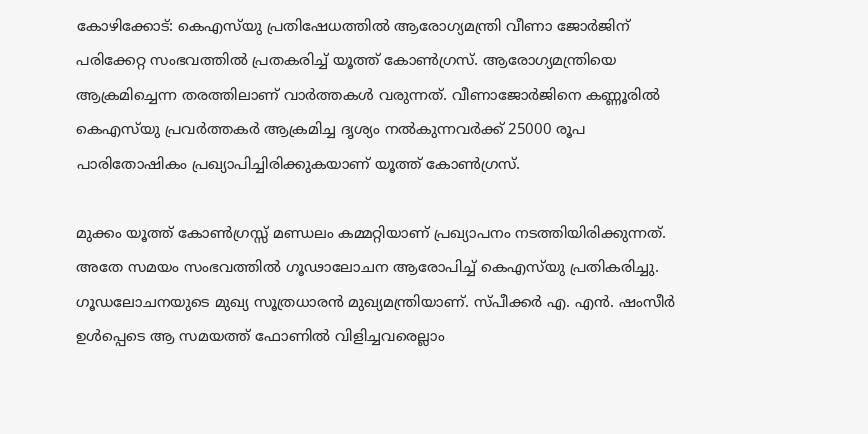കോഴിക്കോട്: കെഎസ്‌യു പ്രതിഷേധത്തിൽ ആരോഗ്യമന്ത്രി വീണാ ജോർജിന് പരിക്കേറ്റ സംഭവത്തിൽ പ്രതകരിച്ച് യൂത്ത് കോൺഗ്രസ്. ആരോഗ്യമന്ത്രിയെ ആക്രമിച്ചെന്ന തരത്തിലാണ് വാർത്തകൾ വരുന്നത്. വീണാജോർജിനെ കണ്ണൂരിൽ കെഎസ്‌യു പ്രവർത്തകർ ആക്രമിച്ച ദൃശ്യം നൽകുന്നവർക്ക് 25000 രൂപ പാരിതോഷികം പ്രഖ്യാപിച്ചിരിക്കുകയാണ് യൂത്ത് കോൺഗ്രസ്.

മുക്കം യൂത്ത് കോൺഗ്രസ്സ് മണ്ഡലം കമ്മറ്റിയാണ് പ്രഖ്യാപനം നടത്തിയിരിക്കുന്നത്. അതേ സമയം സംഭവത്തിൽ ഗൂഢാലോചന ആരോപിച്ച് കെഎസ്‌യു പ്രതികരിച്ചു. ഗൂഡലോചനയുടെ മുഖ്യ സൂത്രധാരൻ മുഖ്യമന്ത്രിയാണ്. സ്പീക്കർ എ. എൻ. ഷംസീർ ഉൾപ്പെടെ ആ സമയത്ത് ഫോണിൽ വിളിച്ചവരെല്ലാം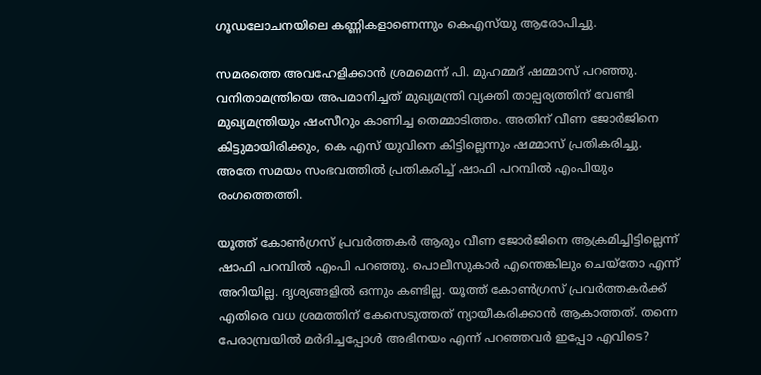ഗൂഡലോചനയിലെ കണ്ണികളാണെന്നും കെഎസ്‌യു ആരോപിച്ചു.

സമരത്തെ അവഹേളിക്കാൻ ശ്രമമെന്ന് പി. മുഹമ്മദ്‌ ഷമ്മാസ് പറഞ്ഞു. വനിതാമന്ത്രിയെ അപമാനിച്ചത് മുഖ്യമന്ത്രി വ്യക്തി താല്പര്യത്തിന് വേണ്ടി മുഖ്യമന്ത്രിയും ഷംസീറും കാണിച്ച തെമ്മാടിത്തം. അതിന് വീണ ജോർജിനെ കിട്ടുമായിരിക്കും, കെ എസ് യുവിനെ കിട്ടില്ലെന്നും ഷമ്മാസ് പ്രതികരിച്ചു. അതേ സമയം സംഭവത്തിൽ പ്രതികരിച്ച് ഷാഫി പറമ്പിൽ എംപിയും രംഗത്തെത്തി.

യൂത്ത് കോൺഗ്രസ്‌ പ്രവർത്തകർ ആരും വീണ ജോർജിനെ ആക്രമിച്ചിട്ടില്ലെന്ന് ഷാഫി പറമ്പിൽ എംപി പറഞ്ഞു. പൊലീസുകാർ എന്തെങ്കിലും ചെയ്തോ എന്ന് അറിയില്ല. ദൃശ്യങ്ങളിൽ ഒന്നും കണ്ടില്ല. യൂത്ത് കോൺഗ്രസ്‌ പ്രവർത്തകർക്ക് എതിരെ വധ ശ്രമത്തിന് കേസെടുത്തത് ന്യായീകരിക്കാൻ ആകാത്തത്. തന്നെ പേരാമ്പ്രയിൽ മർദിച്ചപ്പോൾ അഭിനയം എന്ന് പറഞ്ഞവർ ഇപ്പോ എവിടെ?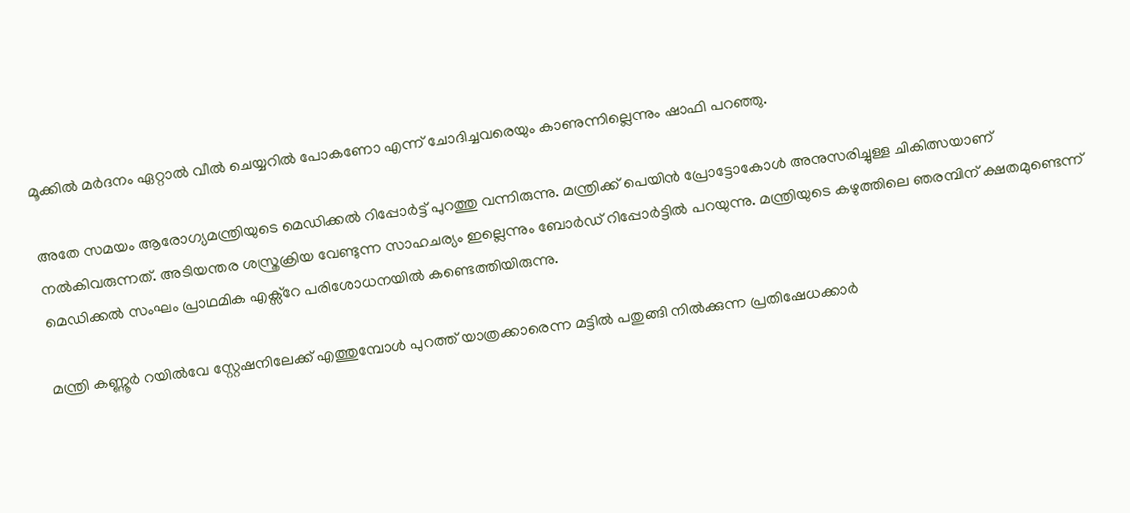മൂക്കിൽ മർദനം ഏറ്റാൽ വീൽ ചെയ്യറിൽ പോകണോ എന്ന് ചോദിച്ചവരെയും കാണുന്നില്ലെന്നും ഷാഫി പറഞ്ഞു.

അതേ സമയം ആരോഗ്യമന്ത്രിയുടെ മെഡിക്കൽ റിപ്പോർട്ട് പുറത്തു വന്നിരുന്നു. മന്ത്രിക്ക് പെയിൻ പ്രോട്ടോകോൾ അനുസരിച്ചുള്ള ചികിത്സയാണ് നൽകിവരുന്നത്. അടിയന്തര ശസ്ത്രക്രിയ വേണ്ടുന്ന സാഹചര്യം ഇല്ലെന്നും ബോർഡ് റിപ്പോർട്ടിൽ പറയുന്നു. മന്ത്രിയുടെ കഴുത്തിലെ ഞരമ്പിന് ക്ഷതമുണ്ടെന്ന് മെഡിക്കൽ സംഘം പ്രാഥമിക എക്സ്റേ പരിശോധനയിൽ കണ്ടെത്തിയിരുന്നു.

മന്ത്രി കണ്ണൂർ റയിൽവേ സ്റ്റേഷനിലേക്ക് എത്തുമ്പോൾ പുറത്ത് യാത്രക്കാരെന്ന മട്ടിൽ പതുങ്ങി നിൽക്കുന്ന പ്രതിഷേധക്കാർ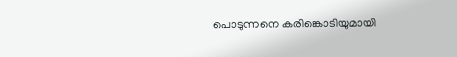പൊടുന്നനെ കരിങ്കൊടിയുമായി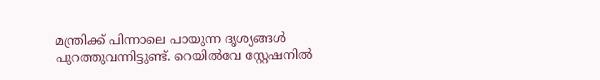മന്ത്രിക്ക് പിന്നാലെ പായുന്ന ദൃശ്യങ്ങൾ പുറത്തുവന്നിട്ടുണ്ട്. റെയിൽവേ സ്റ്റേഷനിൽ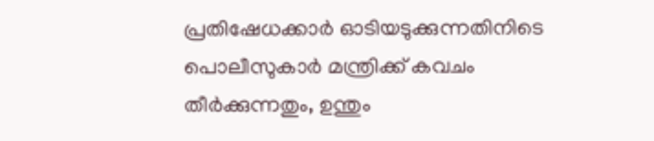പ്രതിഷേധക്കാർ ഓടിയടുക്കുന്നതിനിടെ പൊലീസുകാർ മന്ത്രിക്ക് കവചം തീർക്കുന്നതും, ഉന്തും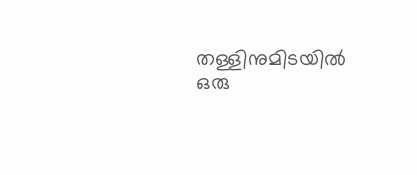തള്ളിനുമിടയിൽ ഒരു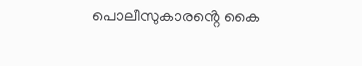പൊലീസുകാരൻ്റെ കൈ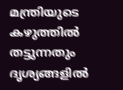മന്ത്രിയുടെ കഴുത്തിൽ തട്ടുന്നതും ദൃശ്യങ്ങളിൽ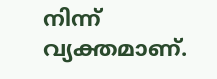നിന്ന് വ്യക്തമാണ്.